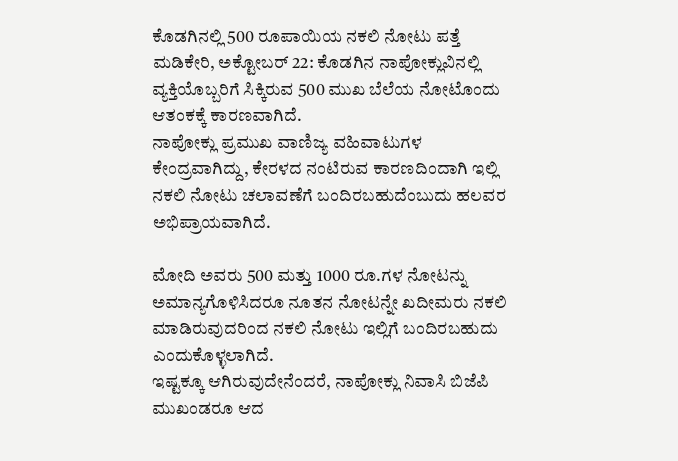ಕೊಡಗಿನಲ್ಲಿ 500 ರೂಪಾಯಿಯ ನಕಲಿ ನೋಟು ಪತ್ತೆ
ಮಡಿಕೇರಿ, ಅಕ್ಟೋಬರ್ 22: ಕೊಡಗಿನ ನಾಪೋಕ್ಲುವಿನಲ್ಲಿ ವ್ಯಕ್ತಿಯೊಬ್ಬರಿಗೆ ಸಿಕ್ಕಿರುವ 500 ಮುಖ ಬೆಲೆಯ ನೋಟೊಂದು ಆತಂಕಕ್ಕೆ ಕಾರಣವಾಗಿದೆ.
ನಾಪೋಕ್ಲು ಪ್ರಮುಖ ವಾಣಿಜ್ಯ ವಹಿವಾಟುಗಳ ಕೇಂದ್ರವಾಗಿದ್ದು, ಕೇರಳದ ನಂಟಿರುವ ಕಾರಣದಿಂದಾಗಿ ಇಲ್ಲಿ ನಕಲಿ ನೋಟು ಚಲಾವಣೆಗೆ ಬಂದಿರಬಹುದೆಂಬುದು ಹಲವರ ಅಭಿಪ್ರಾಯವಾಗಿದೆ.

ಮೋದಿ ಅವರು 500 ಮತ್ತು 1000 ರೂ.ಗಳ ನೋಟನ್ನು ಅಮಾನ್ಯಗೊಳಿಸಿದರೂ ನೂತನ ನೋಟನ್ನೇ ಖದೀಮರು ನಕಲಿ ಮಾಡಿರುವುದರಿಂದ ನಕಲಿ ನೋಟು ಇಲ್ಲಿಗೆ ಬಂದಿರಬಹುದು ಎಂದುಕೊಳ್ಳಲಾಗಿದೆ.
ಇಷ್ಟಕ್ಕೂ ಆಗಿರುವುದೇನೆಂದರೆ, ನಾಪೋಕ್ಲು ನಿವಾಸಿ ಬಿಜೆಪಿ ಮುಖಂಡರೂ ಆದ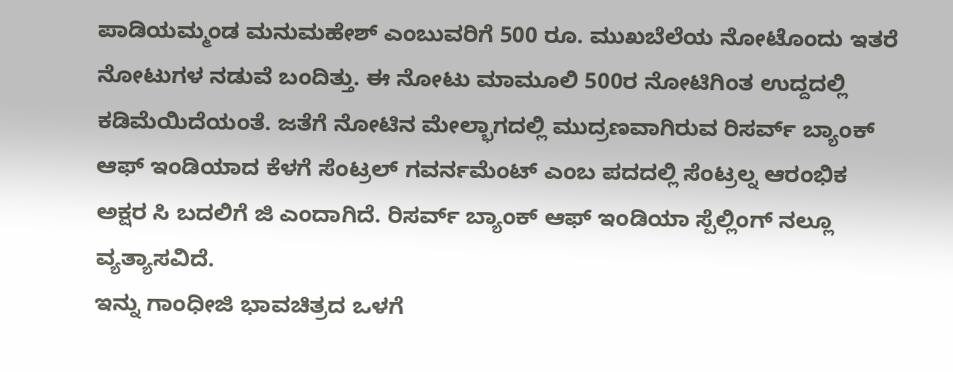ಪಾಡಿಯಮ್ಮಂಡ ಮನುಮಹೇಶ್ ಎಂಬುವರಿಗೆ 500 ರೂ. ಮುಖಬೆಲೆಯ ನೋಟೊಂದು ಇತರೆ ನೋಟುಗಳ ನಡುವೆ ಬಂದಿತ್ತು. ಈ ನೋಟು ಮಾಮೂಲಿ 500ರ ನೋಟಿಗಿಂತ ಉದ್ದದಲ್ಲಿ ಕಡಿಮೆಯಿದೆಯಂತೆ. ಜತೆಗೆ ನೋಟಿನ ಮೇಲ್ಭಾಗದಲ್ಲಿ ಮುದ್ರಣವಾಗಿರುವ ರಿಸರ್ವ್ ಬ್ಯಾಂಕ್ ಆಫ್ ಇಂಡಿಯಾದ ಕೆಳಗೆ ಸೆಂಟ್ರಲ್ ಗವರ್ನಮೆಂಟ್ ಎಂಬ ಪದದಲ್ಲಿ ಸೆಂಟ್ರಲ್ನ ಆರಂಭಿಕ ಅಕ್ಷರ ಸಿ ಬದಲಿಗೆ ಜಿ ಎಂದಾಗಿದೆ. ರಿಸರ್ವ್ ಬ್ಯಾಂಕ್ ಆಫ್ ಇಂಡಿಯಾ ಸ್ಪೆಲ್ಲಿಂಗ್ ನಲ್ಲೂ ವ್ಯತ್ಯಾಸವಿದೆ.
ಇನ್ನು ಗಾಂಧೀಜಿ ಭಾವಚಿತ್ರದ ಒಳಗೆ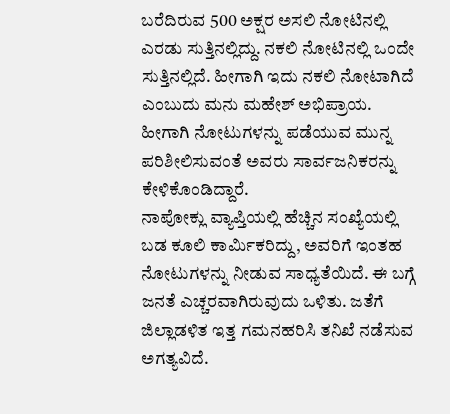ಬರೆದಿರುವ 500 ಅಕ್ಷರ ಅಸಲಿ ನೋಟಿನಲ್ಲಿ ಎರಡು ಸುತ್ತಿನಲ್ಲಿದ್ದು. ನಕಲಿ ನೋಟಿನಲ್ಲಿ ಒಂದೇ ಸುತ್ತಿನಲ್ಲಿದೆ. ಹೀಗಾಗಿ ಇದು ನಕಲಿ ನೋಟಾಗಿದೆ ಎಂಬುದು ಮನು ಮಹೇಶ್ ಅಭಿಪ್ರಾಯ. ಹೀಗಾಗಿ ನೋಟುಗಳನ್ನು ಪಡೆಯುವ ಮುನ್ನ ಪರಿಶೀಲಿಸುವಂತೆ ಅವರು ಸಾರ್ವಜನಿಕರನ್ನು ಕೇಳಿಕೊಂಡಿದ್ದಾರೆ.
ನಾಪೋಕ್ಲು ವ್ಯಾಪ್ತಿಯಲ್ಲಿ ಹೆಚ್ಚಿನ ಸಂಖ್ಯೆಯಲ್ಲಿ ಬಡ ಕೂಲಿ ಕಾರ್ಮಿಕರಿದ್ದು, ಅವರಿಗೆ ಇಂತಹ ನೋಟುಗಳನ್ನು ನೀಡುವ ಸಾಧ್ಯತೆಯಿದೆ. ಈ ಬಗ್ಗೆ ಜನತೆ ಎಚ್ಚರವಾಗಿರುವುದು ಒಳಿತು. ಜತೆಗೆ ಜಿಲ್ಲಾಡಳಿತ ಇತ್ತ ಗಮನಹರಿಸಿ ತನಿಖೆ ನಡೆಸುವ ಅಗತ್ಯವಿದೆ.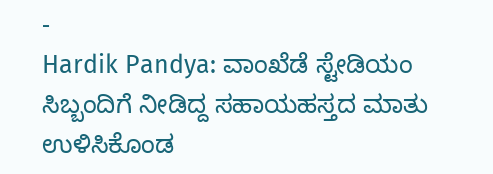-
Hardik Pandya: ವಾಂಖೆಡೆ ಸ್ಟೇಡಿಯಂ ಸಿಬ್ಬಂದಿಗೆ ನೀಡಿದ್ದ ಸಹಾಯಹಸ್ತದ ಮಾತು ಉಳಿಸಿಕೊಂಡ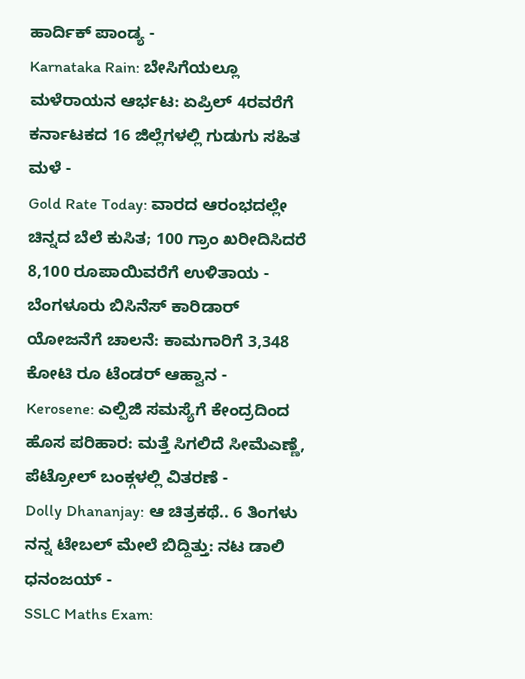ಹಾರ್ದಿಕ್ ಪಾಂಡ್ಯ -
Karnataka Rain: ಬೇಸಿಗೆಯಲ್ಲೂ ಮಳೆರಾಯನ ಆರ್ಭಟ: ಏಪ್ರಿಲ್ 4ರವರೆಗೆ ಕರ್ನಾಟಕದ 16 ಜಿಲ್ಲೆಗಳಲ್ಲಿ ಗುಡುಗು ಸಹಿತ ಮಳೆ -
Gold Rate Today: ವಾರದ ಆರಂಭದಲ್ಲೇ ಚಿನ್ನದ ಬೆಲೆ ಕುಸಿತ; 100 ಗ್ರಾಂ ಖರೀದಿಸಿದರೆ 8,100 ರೂಪಾಯಿವರೆಗೆ ಉಳಿತಾಯ -
ಬೆಂಗಳೂರು ಬಿಸಿನೆಸ್ ಕಾರಿಡಾರ್ ಯೋಜನೆಗೆ ಚಾಲನೆ: ಕಾಮಗಾರಿಗೆ 3,348 ಕೋಟಿ ರೂ ಟೆಂಡರ್ ಆಹ್ವಾನ -
Kerosene: ಎಲ್ಪಿಜಿ ಸಮಸ್ಯೆಗೆ ಕೇಂದ್ರದಿಂದ ಹೊಸ ಪರಿಹಾರ: ಮತ್ತೆ ಸಿಗಲಿದೆ ಸೀಮೆಎಣ್ಣೆ, ಪೆಟ್ರೋಲ್ ಬಂಕ್ಗಳಲ್ಲಿ ವಿತರಣೆ -
Dolly Dhananjay: ಆ ಚಿತ್ರಕಥೆ.. 6 ತಿಂಗಳು ನನ್ನ ಟೇಬಲ್ ಮೇಲೆ ಬಿದ್ದಿತ್ತು: ನಟ ಡಾಲಿ ಧನಂಜಯ್ -
SSLC Maths Exam: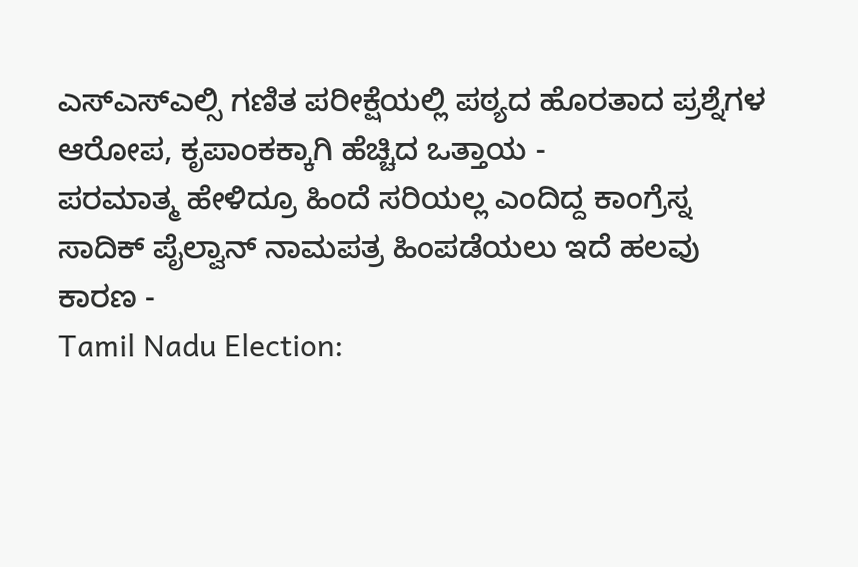ಎಸ್ಎಸ್ಎಲ್ಸಿ ಗಣಿತ ಪರೀಕ್ಷೆಯಲ್ಲಿ ಪಠ್ಯದ ಹೊರತಾದ ಪ್ರಶ್ನೆಗಳ ಆರೋಪ, ಕೃಪಾಂಕಕ್ಕಾಗಿ ಹೆಚ್ಚಿದ ಒತ್ತಾಯ -
ಪರಮಾತ್ಮ ಹೇಳಿದ್ರೂ ಹಿಂದೆ ಸರಿಯಲ್ಲ ಎಂದಿದ್ದ ಕಾಂಗ್ರೆಸ್ನ ಸಾದಿಕ್ ಪೈಲ್ವಾನ್ ನಾಮಪತ್ರ ಹಿಂಪಡೆಯಲು ಇದೆ ಹಲವು ಕಾರಣ -
Tamil Nadu Election: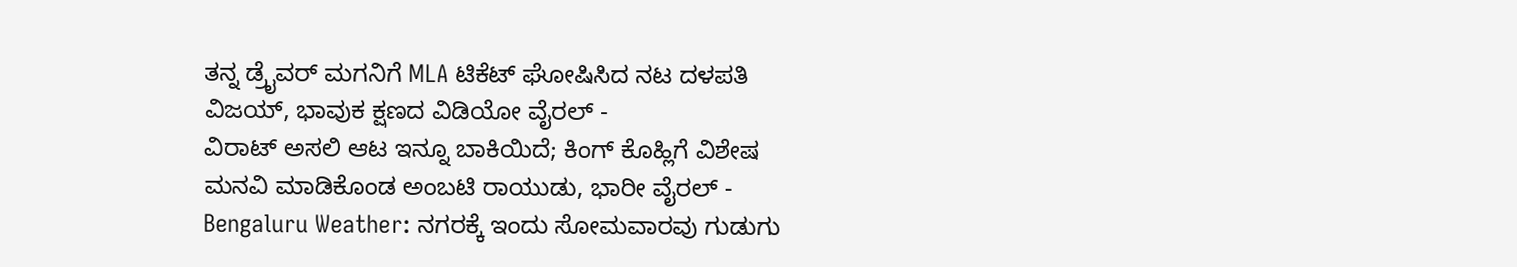ತನ್ನ ಡ್ರೈವರ್ ಮಗನಿಗೆ MLA ಟಿಕೆಟ್ ಘೋಷಿಸಿದ ನಟ ದಳಪತಿ ವಿಜಯ್, ಭಾವುಕ ಕ್ಷಣದ ವಿಡಿಯೋ ವೈರಲ್ -
ವಿರಾಟ್ ಅಸಲಿ ಆಟ ಇನ್ನೂ ಬಾಕಿಯಿದೆ; ಕಿಂಗ್ ಕೊಹ್ಲಿಗೆ ವಿಶೇಷ ಮನವಿ ಮಾಡಿಕೊಂಡ ಅಂಬಟಿ ರಾಯುಡು, ಭಾರೀ ವೈರಲ್ -
Bengaluru Weather: ನಗರಕ್ಕೆ ಇಂದು ಸೋಮವಾರವು ಗುಡುಗು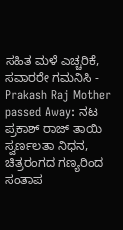ಸಹಿತ ಮಳೆ ಎಚ್ಚರಿಕೆ, ಸವಾರರೇ ಗಮನಿಸಿ -
Prakash Raj Mother passed Away: ನಟ ಪ್ರಕಾಶ್ ರಾಜ್ ತಾಯಿ ಸ್ವರ್ಣಲತಾ ನಿಧನ, ಚಿತ್ರರಂಗದ ಗಣ್ಯರಿಂದ ಸಂತಾಪ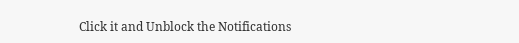Click it and Unblock the Notifications